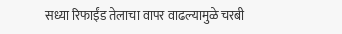सध्या रिफाईंड तेलाचा वापर वाढल्यामुळे चरबी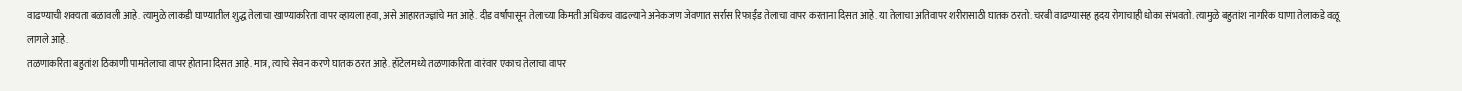वाढण्याची शक्यता बळावली आहे. त्यामुळे लाकडी घाण्यातील शुद्ध तेलाचा खाण्याकरिता वापर व्हायला हवा, असे आहारतज्ज्ञांचे मत आहे. दीड वर्षांपासून तेलाच्या किमती अधिकच वाढल्याने अनेकजण जेवणात सर्रास रिफाईंड तेलाचा वापर करताना दिसत आहे. या तेलाचा अतिवापर शरीरासाठी घातक ठरतो. चरबी वाढण्यासह हृदय रोगाचाही धोका संभवतो. त्यामुळे बहुतांश नागरिक घाणा तेलाकडे वळू लागले आहे.
तळणाकरिता बहुतांश ठिकाणी पामतेलाचा वापर होताना दिसत आहे. मात्र, त्याचे सेवन करणे घातक ठरत आहे. हॉटेलमध्ये तळणाकरिता वारंवार एकाच तेलाचा वापर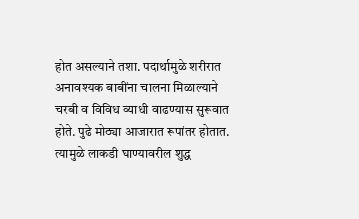होत असल्याने तशा. पदार्थामुळे शरीरात अनावश्यक बाबींना चालना मिळाल्याने चरबी व विविध व्याधी वाढण्यास सुरूवात होते. पुढे मोठ्या आजारात रूपांतर होतात. त्यामुळे लाकडी घाण्यावरील शुद्ध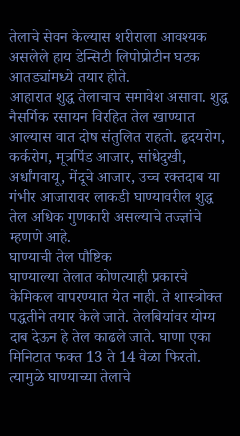तेलाचे सेवन केल्यास शरीराला आवश्यक असलेले हाय डेन्सिटी लिपोप्रोटीन घटक आतड्यांमध्ये तयार होते.
आहारात शुद्ध तेलाचाच समावेश असावा. शुद्ध नैसर्गिक रसायन विरहित तेल खाण्यात आल्यास वात दोष संतुलित राहतो. हृदयरोग, कर्करोग, मूत्रपिंड आजार, सांधेदुखी, अर्धांगवायू, मेंदूचे आजार, उच्च रक्तदाब या गंभीर आजारावर लाकडी घाण्यावरील शुद्ध तेल अधिक गुणकारी असल्याचे तज्ज्ञांचे म्हणणे आहे.
घाण्याची तेल पौष्टिक
घाण्याल्या तेलात कोणत्याही प्रकारचे केमिकल वापरण्यात येत नाही. ते शास्त्रोक्त पद्धतीने तयार केले जाते. तेलबियांवर योग्य दाब देऊन हे तेल काढले जाते. घाणा एका मिनिटात फक्त 13 ते 14 वेळा फिरतो. त्यामुळे घाण्याच्या तेलाचे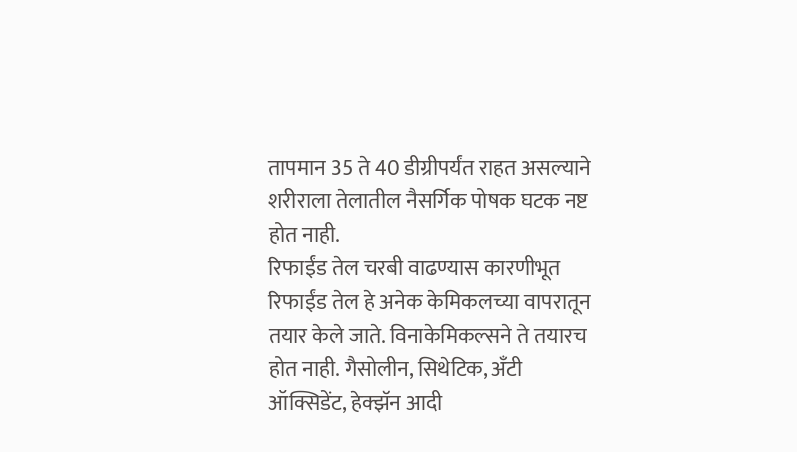तापमान 35 ते 40 डीग्रीपर्यंत राहत असल्याने शरीराला तेलातील नैसर्गिक पोषक घटक नष्ट होत नाही.
रिफाईंड तेल चरबी वाढण्यास कारणीभूत
रिफाईंड तेल हे अनेक केमिकलच्या वापरातून तयार केले जाते. विनाकेमिकल्सने ते तयारच होत नाही. गैसोलीन, सिथेटिक, अँटी ऑक्सिडेंट, हेक्झॅन आदी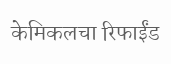केमिकलचा रिफाईंड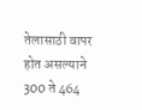तेलासाठी वापर होत असल्याने 300 ते 464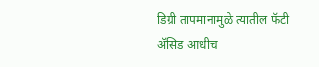डिग्री तापमानामुळे त्यातील फॅटी ॲसिड आधीच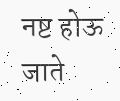नष्ट होऊ जाते